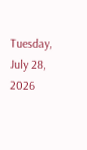Tuesday, July 28, 2026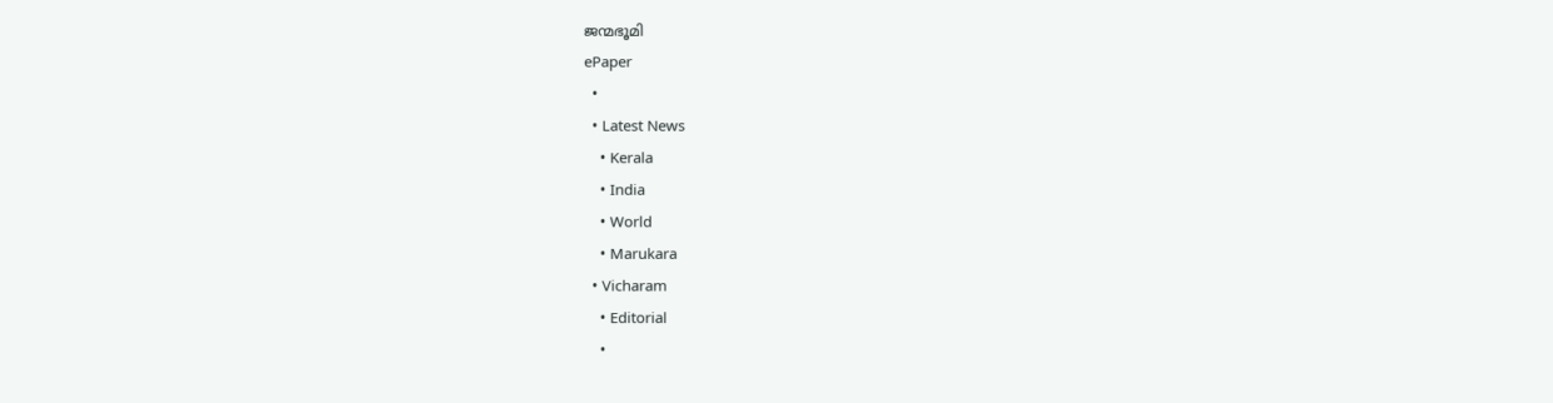ജന്മഭൂമി
ePaper
  •
  • Latest News
    • Kerala
    • India
    • World
    • Marukara
  • Vicharam
    • Editorial
    •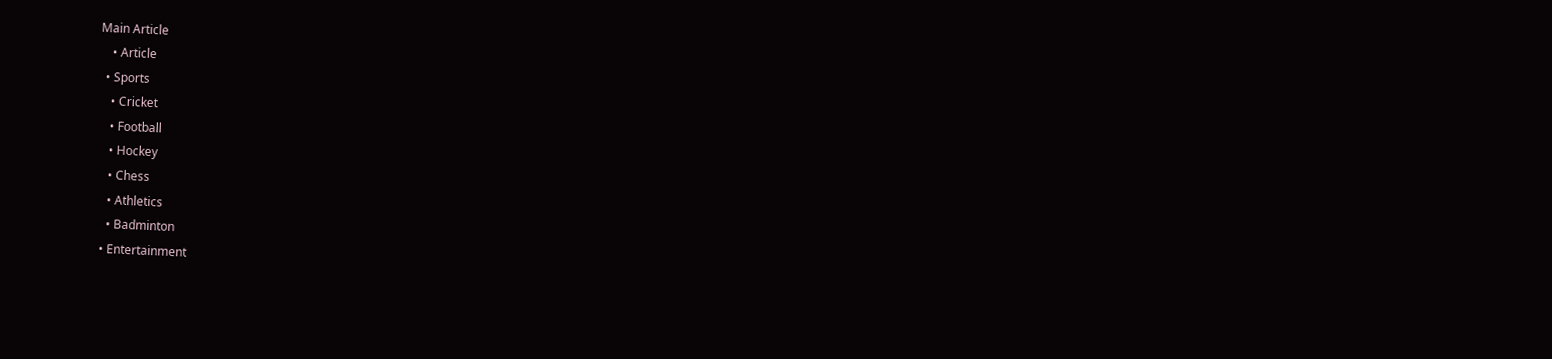Main Article
    • Article
  • Sports
    • Cricket
    • Football
    • Hockey
    • Chess
    • Athletics
    • Badminton
  • Entertainment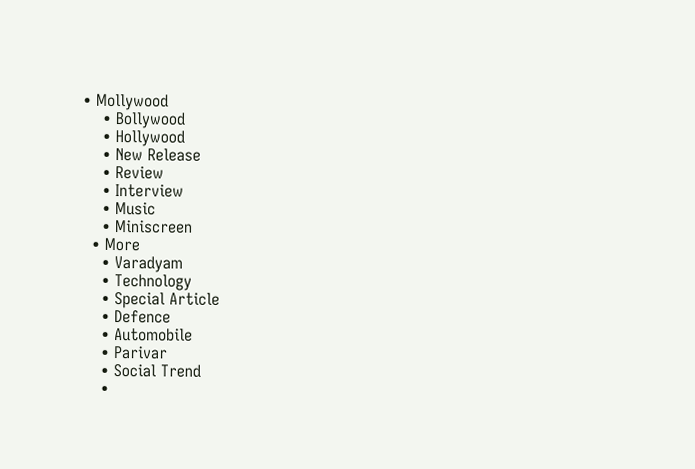• Mollywood
    • Bollywood
    • Hollywood
    • New Release
    • Review
    • Interview
    • Music
    • Miniscreen
  • More
    • Varadyam
    • Technology
    • Special Article
    • Defence
    • Automobile
    • Parivar
    • Social Trend
    •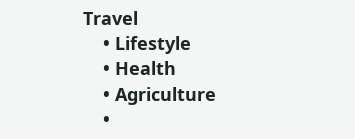Travel
    • Lifestyle
    • Health
    • Agriculture
    •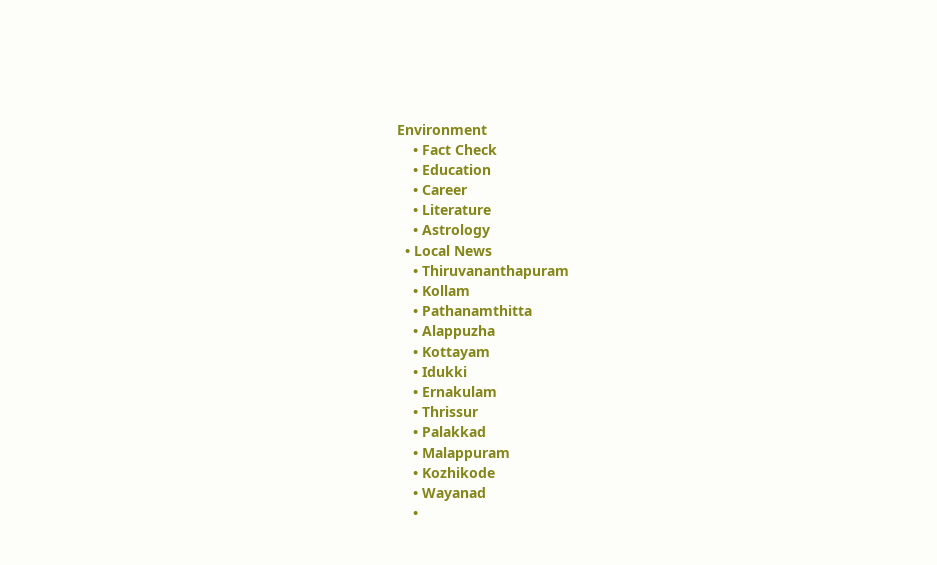Environment
    • Fact Check
    • Education
    • Career
    • Literature
    • Astrology
  • Local News
    • Thiruvananthapuram
    • Kollam
    • Pathanamthitta
    • Alappuzha
    • Kottayam
    • Idukki
    • Ernakulam
    • Thrissur
    • Palakkad
    • Malappuram
    • Kozhikode
    • Wayanad
    •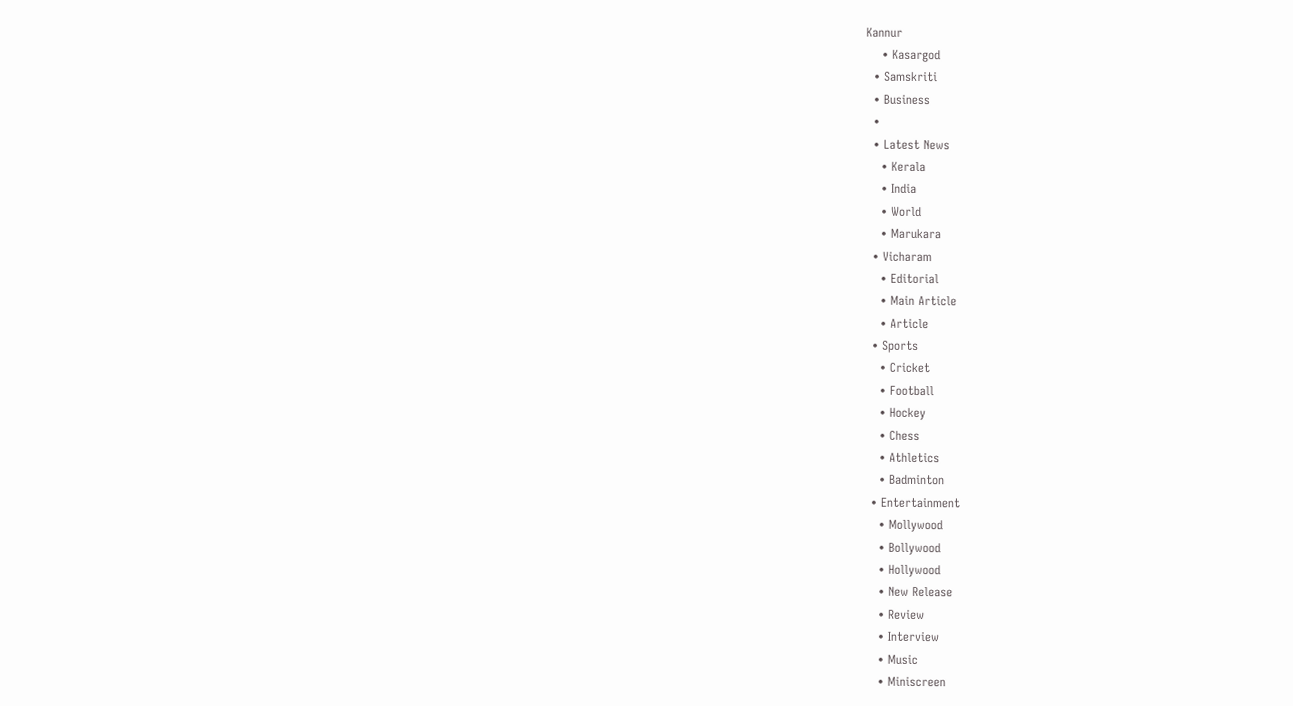Kannur
    • Kasargod
  • Samskriti
  • Business
  •
  • Latest News
    • Kerala
    • India
    • World
    • Marukara
  • Vicharam
    • Editorial
    • Main Article
    • Article
  • Sports
    • Cricket
    • Football
    • Hockey
    • Chess
    • Athletics
    • Badminton
  • Entertainment
    • Mollywood
    • Bollywood
    • Hollywood
    • New Release
    • Review
    • Interview
    • Music
    • Miniscreen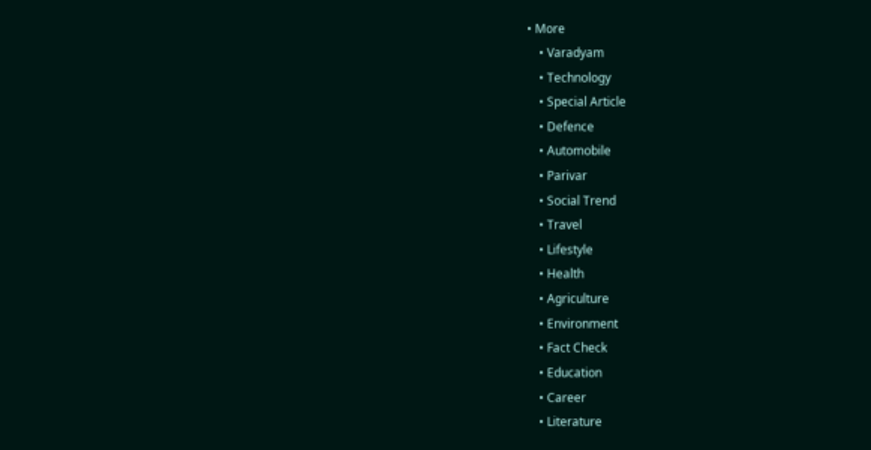• More
    • Varadyam
    • Technology
    • Special Article
    • Defence
    • Automobile
    • Parivar
    • Social Trend
    • Travel
    • Lifestyle
    • Health
    • Agriculture
    • Environment
    • Fact Check
    • Education
    • Career
    • Literature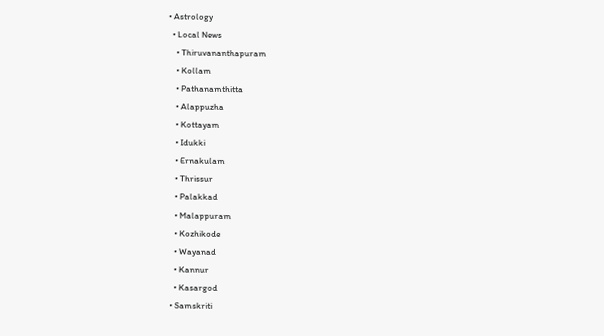• Astrology
  • Local News
    • Thiruvananthapuram
    • Kollam
    • Pathanamthitta
    • Alappuzha
    • Kottayam
    • Idukki
    • Ernakulam
    • Thrissur
    • Palakkad
    • Malappuram
    • Kozhikode
    • Wayanad
    • Kannur
    • Kasargod
  • Samskriti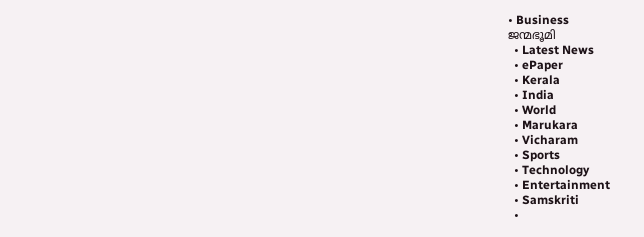• Business
ജന്മഭൂമി
  • Latest News
  • ePaper
  • Kerala
  • India
  • World
  • Marukara
  • Vicharam
  • Sports
  • Technology
  • Entertainment
  • Samskriti
  •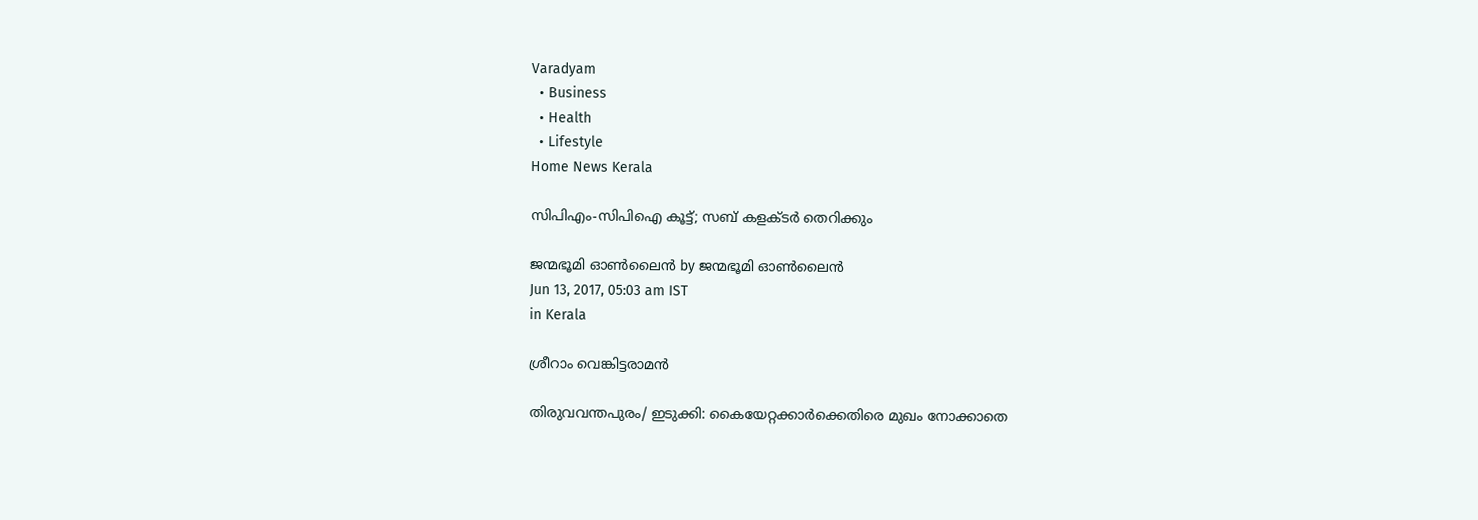Varadyam
  • Business
  • Health
  • Lifestyle
Home News Kerala

സിപിഎം-സിപിഐ കൂട്ട്; സബ് കളക്ടര്‍ തെറിക്കും

ജന്മഭൂമി ഓണ്‍ലൈന്‍ by ജന്മഭൂമി ഓണ്‍ലൈന്‍
Jun 13, 2017, 05:03 am IST
in Kerala

ശ്രീറാം വെങ്കിട്ടരാമന്‍

തിരുവവന്തപുരം/ ഇടുക്കി: കൈയേറ്റക്കാര്‍ക്കെതിരെ മുഖം നോക്കാതെ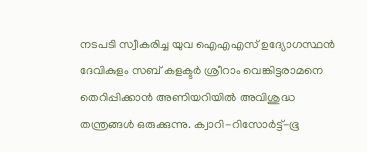നടപടി സ്വീകരിച്ച യുവ ഐഎഎസ് ഉദ്യോഗസ്ഥന്‍ ദേവികുളം സബ് കളക്ടര്‍ ശ്രീറാം വെങ്കിട്ടരാമനെ തെറിപ്പിക്കാന്‍ അണിയറിയില്‍ അവിശുദ്ധ തന്ത്രങ്ങള്‍ ഒരുക്കുന്നു. ക്വാറി-റിസോര്‍ട്ട്-ഭൂ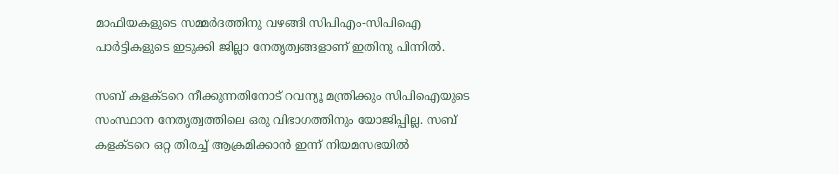മാഫിയകളുടെ സമ്മര്‍ദത്തിനു വഴങ്ങി സിപിഎം-സിപിഐ പാര്‍ട്ടികളുടെ ഇടുക്കി ജില്ലാ നേതൃത്വങ്ങളാണ് ഇതിനു പിന്നില്‍.

സബ് കളക്ടറെ നീക്കുന്നതിനോട് റവന്യൂ മന്ത്രിക്കും സിപിഐയുടെ സംസ്ഥാന നേതൃത്വത്തിലെ ഒരു വിഭാഗത്തിനും യോജിപ്പില്ല. സബ് കളക്ടറെ ഒറ്റ തിരച്ച് ആക്രമിക്കാന്‍ ഇന്ന് നിയമസഭയില്‍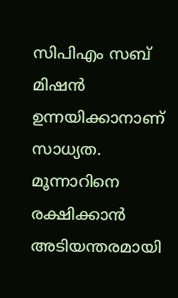സിപിഎം സബ് മിഷന്‍ ഉന്നയിക്കാനാണ് സാധ്യത. മൂന്നാറിനെ രക്ഷിക്കാന്‍ അടിയന്തരമായി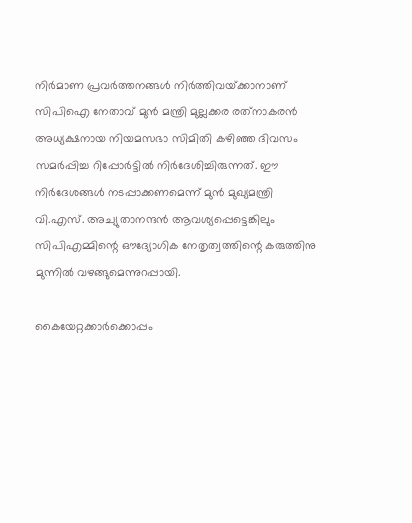നിര്‍മാണ പ്രവര്‍ത്തനങ്ങള്‍ നിര്‍ത്തിവയ്‌ക്കാനാണ് സിപിഐ നേതാവ് മുന്‍ മന്ത്രി മുല്ലക്കര രത്‌നാകരന്‍ അധ്യക്ഷനായ നിയമസഭാ സിമിതി കഴിഞ്ഞ ദിവസം സമര്‍പ്പിച്ച റിപ്പോര്‍ട്ടില്‍ നിര്‍ദേശിച്ചിരുന്നത്. ഈ നിര്‍ദേശങ്ങള്‍ നടപ്പാക്കണമെന്ന് മുന്‍ മുഖ്യമന്ത്രി വി.എസ്. അച്യുതാനന്ദന്‍ ആവശ്യപ്പെട്ടെങ്കിലും സിപിഎമ്മിന്റെ ഔദ്യോഗിക നേതൃത്വത്തിന്റെ കരുത്തിനു മുന്നില്‍ വഴങ്ങുമെന്നുറപ്പായി.

കൈയേറ്റക്കാര്‍ക്കൊപ്പം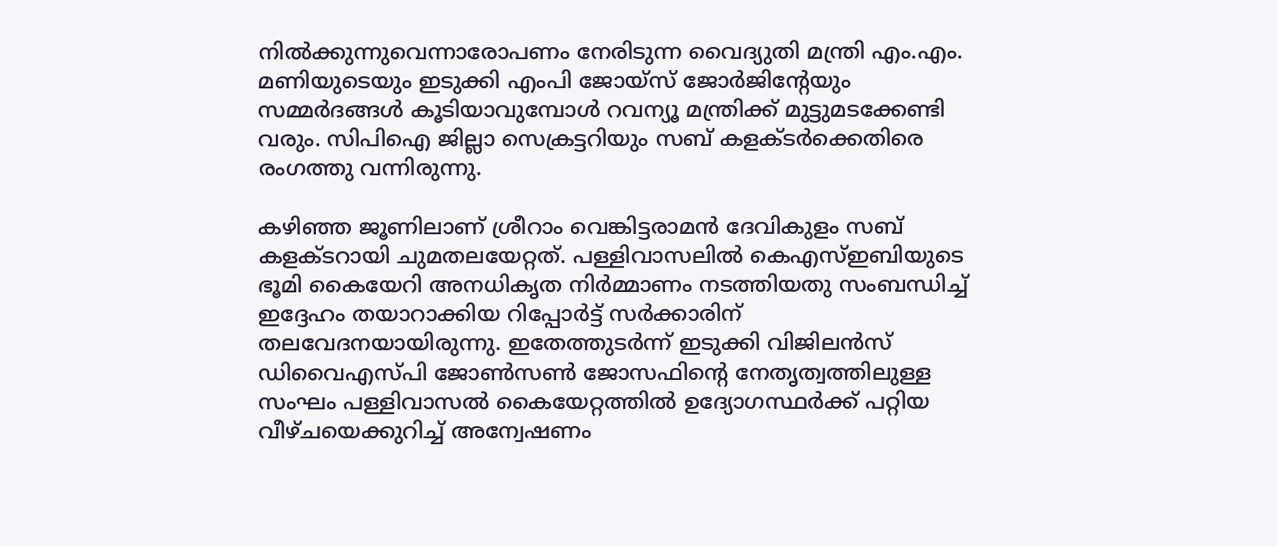നില്‍ക്കുന്നുവെന്നാരോപണം നേരിടുന്ന വൈദ്യുതി മന്ത്രി എം.എം. മണിയുടെയും ഇടുക്കി എംപി ജോയ്‌സ് ജോര്‍ജിന്റേയും സമ്മര്‍ദങ്ങള്‍ കൂടിയാവുമ്പോള്‍ റവന്യൂ മന്ത്രിക്ക് മുട്ടുമടക്കേണ്ടി വരും. സിപിഐ ജില്ലാ സെക്രട്ടറിയും സബ് കളക്ടര്‍ക്കെതിരെ രംഗത്തു വന്നിരുന്നു.

കഴിഞ്ഞ ജൂണിലാണ് ശ്രീറാം വെങ്കിട്ടരാമന്‍ ദേവികുളം സബ് കളക്ടറായി ചുമതലയേറ്റത്. പള്ളിവാസലില്‍ കെഎസ്ഇബിയുടെ ഭൂമി കൈയേറി അനധികൃത നിര്‍മ്മാണം നടത്തിയതു സംബന്ധിച്ച് ഇദ്ദേഹം തയാറാക്കിയ റിപ്പോര്‍ട്ട് സര്‍ക്കാരിന് തലവേദനയായിരുന്നു. ഇതേത്തുടര്‍ന്ന് ഇടുക്കി വിജിലന്‍സ് ഡിവൈഎസ്പി ജോണ്‍സണ്‍ ജോസഫിന്റെ നേതൃത്വത്തിലുള്ള സംഘം പള്ളിവാസല്‍ കൈയേറ്റത്തില്‍ ഉദ്യോഗസ്ഥര്‍ക്ക് പറ്റിയ വീഴ്ചയെക്കുറിച്ച് അന്വേഷണം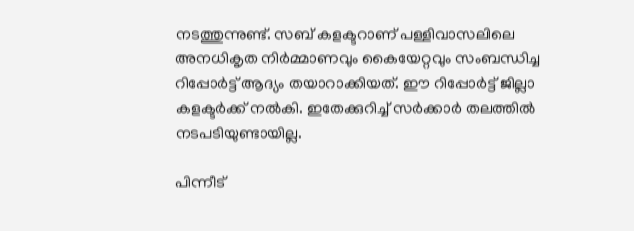നടത്തുന്നുണ്ട്. സബ് കളക്ടറാണ് പള്ളിവാസലിലെ അനധികൃത നിര്‍മ്മാണവും കൈയേറ്റവും സംബന്ധിച്ച റിപ്പോര്‍ട്ട് ആദ്യം തയാറാക്കിയത്. ഈ റിപ്പോര്‍ട്ട് ജില്ലാ കളക്ടര്‍ക്ക് നല്‍കി. ഇതേക്കുറിച്ച് സര്‍ക്കാര്‍ തലത്തില്‍ നടപടിയുണ്ടായില്ല.

പിന്നീട്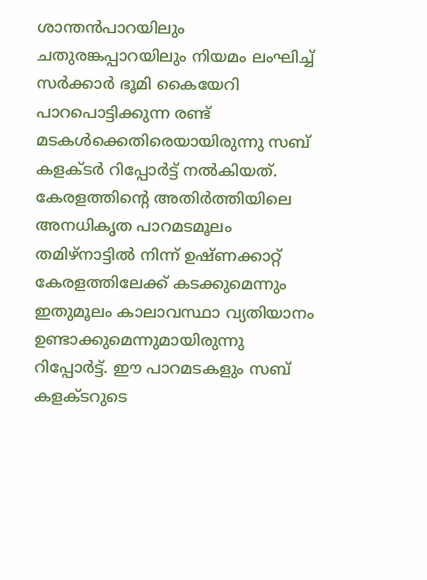ശാന്തന്‍പാറയിലും ചതുരങ്കപ്പാറയിലും നിയമം ലംഘിച്ച് സര്‍ക്കാര്‍ ഭൂമി കൈയേറി പാറപൊട്ടിക്കുന്ന രണ്ട് മടകള്‍ക്കെതിരെയായിരുന്നു സബ് കളക്ടര്‍ റിപ്പോര്‍ട്ട് നല്‍കിയത്. കേരളത്തിന്റെ അതിര്‍ത്തിയിലെ അനധികൃത പാറമടമൂലം തമിഴ്‌നാട്ടില്‍ നിന്ന് ഉഷ്ണക്കാറ്റ് കേരളത്തിലേക്ക് കടക്കുമെന്നും ഇതുമൂലം കാലാവസ്ഥാ വ്യതിയാനം ഉണ്ടാക്കുമെന്നുമായിരുന്നു റിപ്പോര്‍ട്ട്. ഈ പാറമടകളും സബ് കളക്ടറുടെ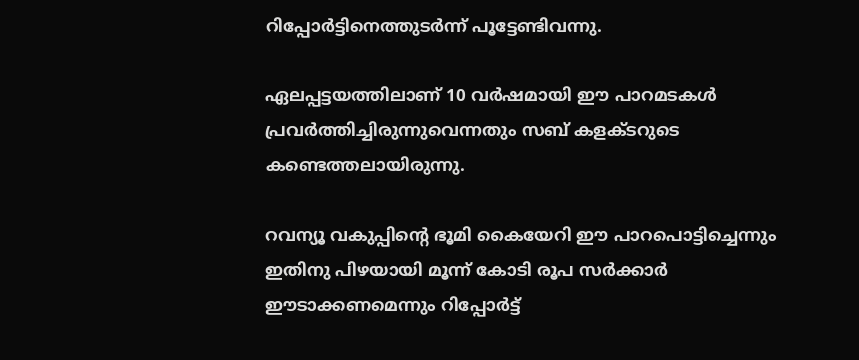റിപ്പോര്‍ട്ടിനെത്തുടര്‍ന്ന് പൂട്ടേണ്ടിവന്നു.

ഏലപ്പട്ടയത്തിലാണ് 10 വര്‍ഷമായി ഈ പാറമടകള്‍ പ്രവര്‍ത്തിച്ചിരുന്നുവെന്നതും സബ് കളക്ടറുടെ കണ്ടെത്തലായിരുന്നു.

റവന്യൂ വകുപ്പിന്റെ ഭൂമി കൈയേറി ഈ പാറപൊട്ടിച്ചെന്നും ഇതിനു പിഴയായി മൂന്ന് കോടി രൂപ സര്‍ക്കാര്‍ ഈടാക്കണമെന്നും റിപ്പോര്‍ട്ട്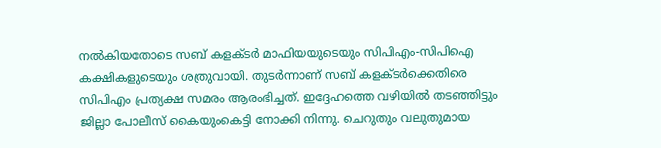നല്‍കിയതോടെ സബ് കളക്ടര്‍ മാഫിയയുടെയും സിപിഎം-സിപിഐ കക്ഷികളുടെയും ശത്രുവായി. തുടര്‍ന്നാണ് സബ് കളക്ടര്‍ക്കെതിരെ സിപിഎം പ്രത്യക്ഷ സമരം ആരംഭിച്ചത്. ഇദ്ദേഹത്തെ വഴിയില്‍ തടഞ്ഞിട്ടും ജില്ലാ പോലീസ് കൈയുംകെട്ടി നോക്കി നിന്നു. ചെറുതും വലുതുമായ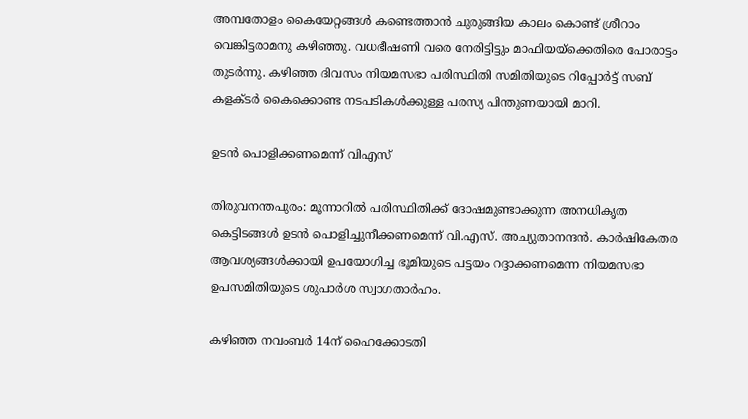അമ്പതോളം കൈയേറ്റങ്ങള്‍ കണ്ടെത്താന്‍ ചുരുങ്ങിയ കാലം കൊണ്ട് ശ്രീറാം വെങ്കിട്ടരാമനു കഴിഞ്ഞു. വധഭീഷണി വരെ നേരിട്ടിട്ടും മാഫിയയ്‌ക്കെതിരെ പോരാട്ടം തുടര്‍ന്നു. കഴിഞ്ഞ ദിവസം നിയമസഭാ പരിസ്ഥിതി സമിതിയുടെ റിപ്പോര്‍ട്ട് സബ് കളക്ടര്‍ കൈക്കൊണ്ട നടപടികള്‍ക്കുള്ള പരസ്യ പിന്തുണയായി മാറി.

ഉടന്‍ പൊളിക്കണമെന്ന് വിഎസ്

തിരുവനന്തപുരം: മൂന്നാറില്‍ പരിസ്ഥിതിക്ക് ദോഷമുണ്ടാക്കുന്ന അനധികൃത കെട്ടിടങ്ങള്‍ ഉടന്‍ പൊളിച്ചുനീക്കണമെന്ന് വി.എസ്. അച്യുതാനന്ദന്‍. കാര്‍ഷികേതര ആവശ്യങ്ങള്‍ക്കായി ഉപയോഗിച്ച ഭൂമിയുടെ പട്ടയം റദ്ദാക്കണമെന്ന നിയമസഭാ ഉപസമിതിയുടെ ശുപാര്‍ശ സ്വാഗതാര്‍ഹം.

കഴിഞ്ഞ നവംബര്‍ 14ന് ഹൈക്കോടതി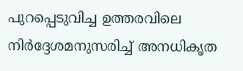പുറപ്പെടുവിച്ച ഉത്തരവിലെ നിര്‍ദ്ദേശമനുസരിച്ച് അനധികൃത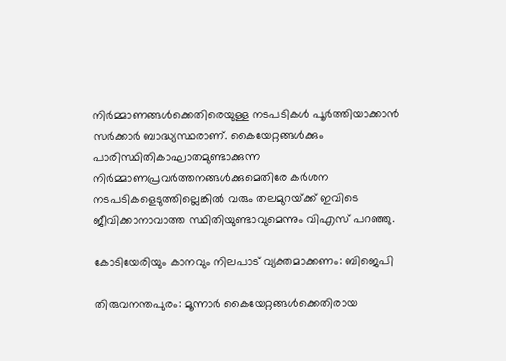നിര്‍മ്മാണങ്ങള്‍ക്കെതിരെയുള്ള നടപടികള്‍ പൂര്‍ത്തിയാക്കാന്‍ സര്‍ക്കാര്‍ ബാദ്ധ്യസ്ഥരാണ്. കൈയേറ്റങ്ങള്‍ക്കും പാരിസ്ഥിതികാഘാതമുണ്ടാക്കുന്ന നിര്‍മ്മാണപ്രവര്‍ത്തനങ്ങള്‍ക്കുമെതിരേ കര്‍ശന നടപടികളെടുത്തില്ലെങ്കില്‍ വരും തലമുറയ്‌ക്ക് ഇവിടെ ജീവിക്കാനാവാത്ത സ്ഥിതിയുണ്ടാവുമെന്നും വിഎസ് പറഞ്ഞു.

കോടിയേരിയും കാനവും നിലപാട് വ്യക്തമാക്കണം: ബിജെപി

തിരുവനന്തപുരം: മൂന്നാര്‍ കൈയേറ്റങ്ങള്‍ക്കെതിരായ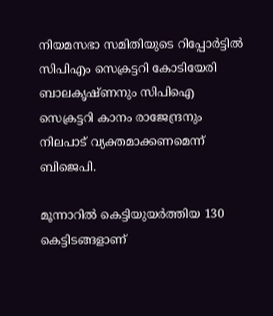നിയമസഭാ സമിതിയുടെ റിപ്പോര്‍ട്ടില്‍ സിപിഎം സെക്രട്ടറി കോടിയേരി ബാലകൃഷ്ണനും സിപിഐ സെക്രട്ടറി കാനം രാജേന്ദ്രനും നിലപാട് വ്യക്തമാക്കണമെന്ന് ബിജെപി.

മൂന്നാറില്‍ കെട്ടിയുയര്‍ത്തിയ 130 കെട്ടിടങ്ങളാണ്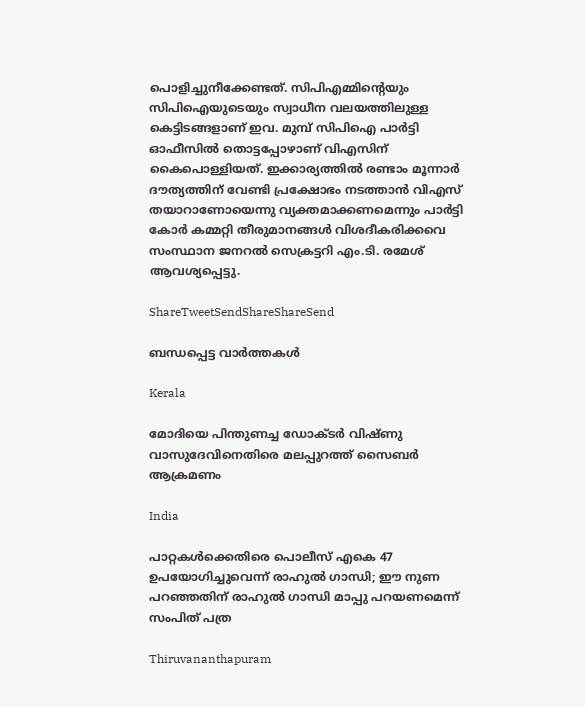പൊളിച്ചുനീക്കേണ്ടത്. സിപിഎമ്മിന്റെയും സിപിഐയുടെയും സ്വാധീന വലയത്തിലുള്ള കെട്ടിടങ്ങളാണ് ഇവ. മുമ്പ് സിപിഐ പാര്‍ട്ടി ഓഫീസില്‍ തൊട്ടപ്പോഴാണ് വിഎസിന് കൈപൊള്ളിയത്. ഇക്കാര്യത്തില്‍ രണ്ടാം മൂന്നാര്‍ ദൗത്യത്തിന് വേണ്ടി പ്രക്ഷോഭം നടത്താന്‍ വിഎസ് തയാറാണോയെന്നു വ്യക്തമാക്കണമെന്നും പാര്‍ട്ടി കോര്‍ കമ്മറ്റി തീരുമാനങ്ങള്‍ വിശദീകരിക്കവെ സംസ്ഥാന ജനറല്‍ സെക്രട്ടറി എം.ടി. രമേശ് ആവശ്യപ്പെട്ടു.

ShareTweetSendShareShareSend

ബന്ധപ്പെട്ട വാര്‍ത്തകള്‍

Kerala

മോദിയെ പിന്തുണച്ച ഡോക്ടര്‍ വിഷ്ണു വാസുദേവിനെതിരെ മലപ്പുറത്ത് സൈബര്‍ ആക്രമണം

India

പാറ്റകള്‍ക്കെതിരെ പൊലീസ് എകെ 47 ഉപയോഗിച്ചുവെന്ന് രാഹുല്‍ ഗാന്ധി; ഈ നുണ പറഞ്ഞതിന് രാഹുല്‍ ഗാന്ധി മാപ്പു പറയണമെന്ന് സംപിത് പത്ര

Thiruvananthapuram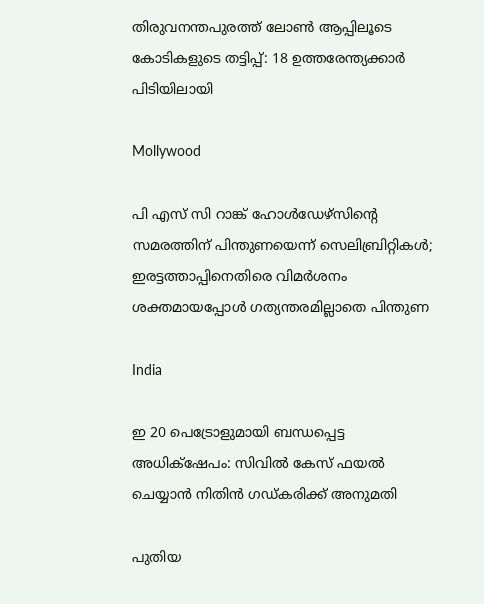തിരുവനന്തപുരത്ത് ലോണ്‍ ആപ്പിലൂടെ കോടികളുടെ തട്ടിപ്പ്: 18 ഉത്തരേന്ത്യക്കാര്‍ പിടിയിലായി

Mollywood

പി എസ് സി റാങ്ക് ഹോള്‍ഡേഴ്‌സിന്റെ സമരത്തിന് പിന്തുണയെന്ന് സെലിബ്രിറ്റികള്‍; ഇരട്ടത്താപ്പിനെതിരെ വിമര്‍ശനം ശക്തമായപ്പോള്‍ ഗത്യന്തരമില്ലാതെ പിന്തുണ

India

ഇ 20 പെട്രോളുമായി ബന്ധപ്പെട്ട അധിക്‌ഷേപം: സിവില്‍ കേസ് ഫയല്‍ ചെയ്യാന്‍ നിതിന്‍ ഗഡ്കരിക്ക് അനുമതി

പുതിയ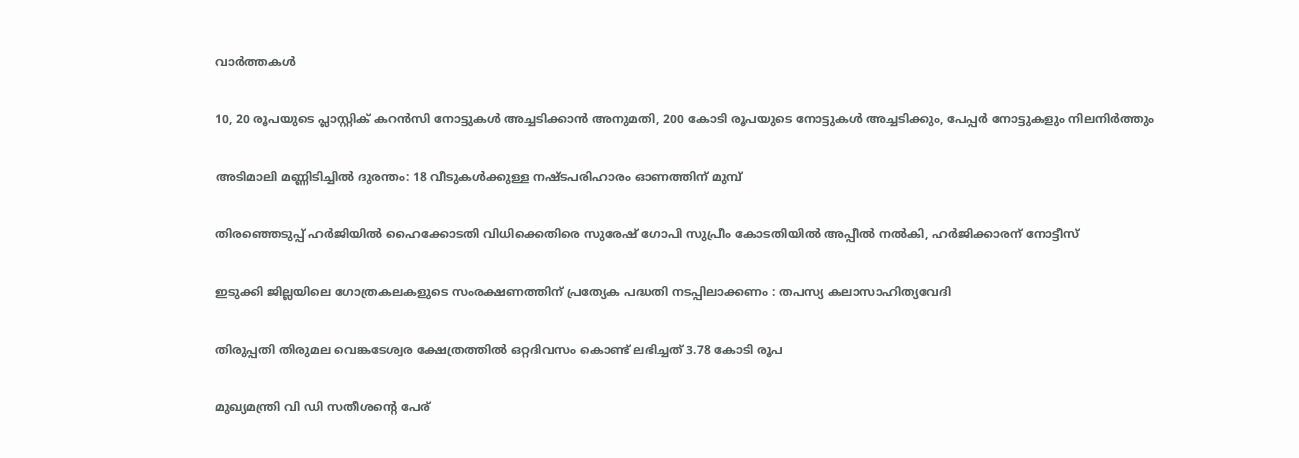വാര്‍ത്തകള്‍

10, 20 രൂപയുടെ പ്ലാസ്റ്റിക് കറന്‍സി നോട്ടുകള്‍ അച്ചടിക്കാന്‍ അനുമതി, 200 കോടി രൂപയുടെ നോട്ടുകള്‍ അച്ചടിക്കും, പേപ്പര്‍ നോട്ടുകളും നിലനിര്‍ത്തും

അടിമാലി മണ്ണിടിച്ചില്‍ ദുരന്തം: 18 വീടുകള്‍ക്കുള്ള നഷ്ടപരിഹാരം ഓണത്തിന് മുമ്പ്

തിരഞ്ഞെടുപ്പ് ഹര്‍ജിയില്‍ ഹൈക്കോടതി വിധിക്കെതിരെ സുരേഷ് ഗോപി സുപ്രീം കോടതിയില്‍ അപ്പീല്‍ നല്‍കി, ഹര്‍ജിക്കാരന് നോട്ടീസ്

ഇടുക്കി ജില്ലയിലെ ഗോത്രകലകളുടെ സംരക്ഷണത്തിന് പ്രത്യേക പദ്ധതി നടപ്പിലാക്കണം : തപസ്യ കലാസാഹിത്യവേദി

തിരുപ്പതി തിരുമല വെങ്കടേശ്വര ക്ഷേത്രത്തില്‍ ഒറ്റദിവസം കൊണ്ട് ലഭിച്ചത് 3.78 കോടി രൂപ

മുഖ്യമന്ത്രി വി ഡി സതീശന്റെ പേര്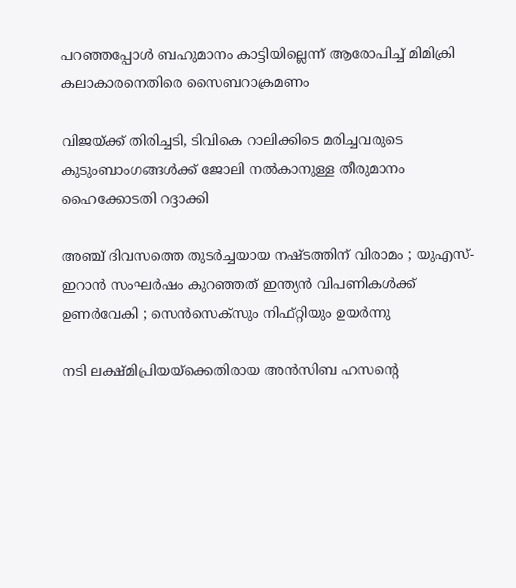പറഞ്ഞപ്പോള്‍ ബഹുമാനം കാട്ടിയില്ലെന്ന് ആരോപിച്ച് മിമിക്രി കലാകാരനെതിരെ സൈബറാക്രമണം

വിജയ്‌ക്ക് തിരിച്ചടി, ടിവികെ റാലിക്കിടെ മരിച്ചവരുടെ കുടുംബാംഗങ്ങള്‍ക്ക് ജോലി നല്‍കാനുള്ള തീരുമാനം ഹൈക്കോടതി റദ്ദാക്കി

അഞ്ച് ദിവസത്തെ തുടർച്ചയായ നഷ്ടത്തിന് വിരാമം ; യുഎസ്-ഇറാൻ സംഘർഷം കുറഞ്ഞത് ഇന്ത്യൻ വിപണികൾക്ക് ഉണർവേകി ; സെൻസെക്സും നിഫ്റ്റിയും ഉയർന്നു

നടി ലക്ഷ്മിപ്രിയയ്‌ക്കെതിരായ അന്‍സിബ ഹസന്റെ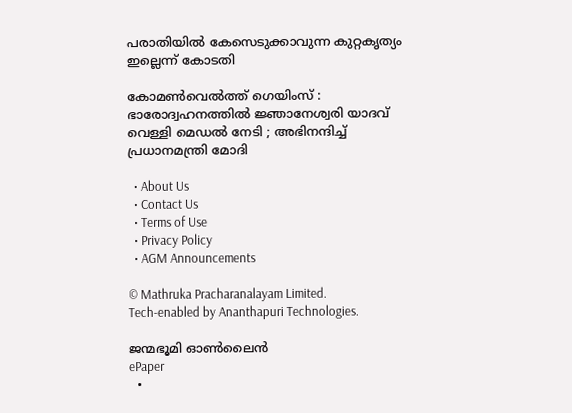പരാതിയില്‍ കേസെടുക്കാവുന്ന കുറ്റകൃത്യം ഇല്ലെന്ന് കോടതി

കോമൺ‌വെൽത്ത് ഗെയിംസ് : ഭാരോദ്വഹനത്തിൽ ജ്ഞാനേശ്വരി യാദവ് വെള്ളി മെഡൽ നേടി ; അഭിനന്ദിച്ച് പ്രധാനമന്ത്രി മോദി

  • About Us
  • Contact Us
  • Terms of Use
  • Privacy Policy
  • AGM Announcements

© Mathruka Pracharanalayam Limited.
Tech-enabled by Ananthapuri Technologies.

ജന്മഭൂമി ഓണ്‍ലൈന്‍
ePaper
  •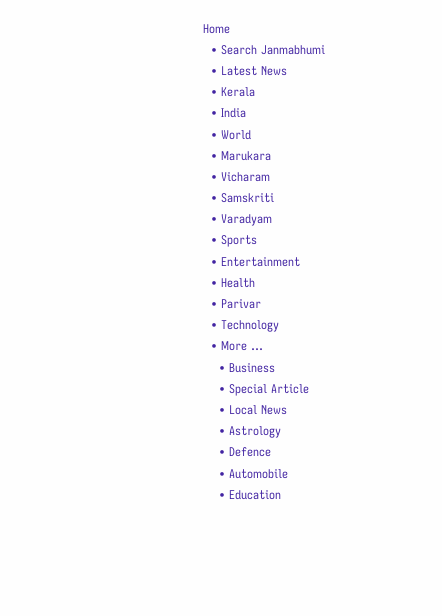Home
  • Search Janmabhumi
  • Latest News
  • Kerala
  • India
  • World
  • Marukara
  • Vicharam
  • Samskriti
  • Varadyam
  • Sports
  • Entertainment
  • Health
  • Parivar
  • Technology
  • More …
    • Business
    • Special Article
    • Local News
    • Astrology
    • Defence
    • Automobile
    • Education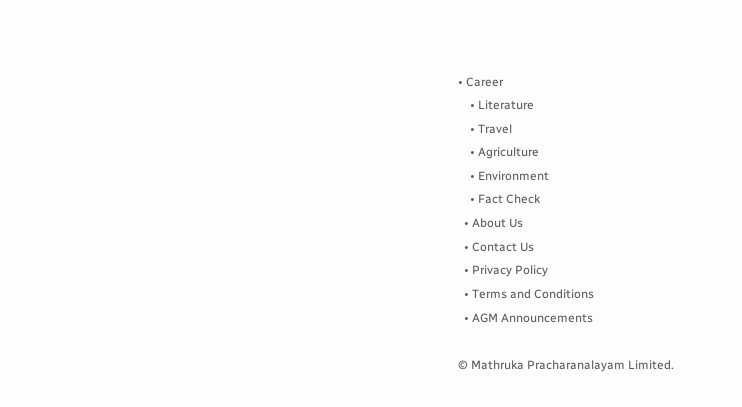• Career
    • Literature
    • Travel
    • Agriculture
    • Environment
    • Fact Check
  • About Us
  • Contact Us
  • Privacy Policy
  • Terms and Conditions
  • AGM Announcements

© Mathruka Pracharanalayam Limited.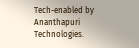Tech-enabled by Ananthapuri Technologies.